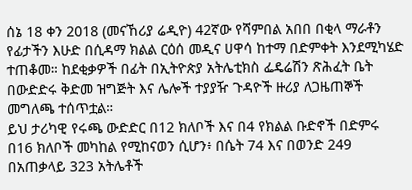ሰኔ 18 ቀን 2018 (መናኸሪያ ሬዲዮ) 42ኛው የሻምበል አበበ በቂላ ማራቶን የፊታችን እሁድ በሲዳማ ክልል ርዕሰ መዲና ሀዋሳ ከተማ በድምቀት እንደሚካሄድ ተጠቆመ። ከደቂቃዎች በፊት በኢትዮጵያ አትሌቲክስ ፌዴሬሽን ጽሕፈት ቤት በውድድሩ ቅድመ ዝግጅት እና ሌሎች ተያያዥ ጉዳዮች ዙሪያ ለጋዜጠኞች መግለጫ ተሰጥቷል።
ይህ ታሪካዊ የሩጫ ውድድር በ12 ክለቦች እና በ4 የክልል ቡድኖች በድምሩ በ16 ክለቦች መካከል የሚከናወን ሲሆን፥ በሴት 74 እና በወንድ 249 በአጠቃላይ 323 አትሌቶች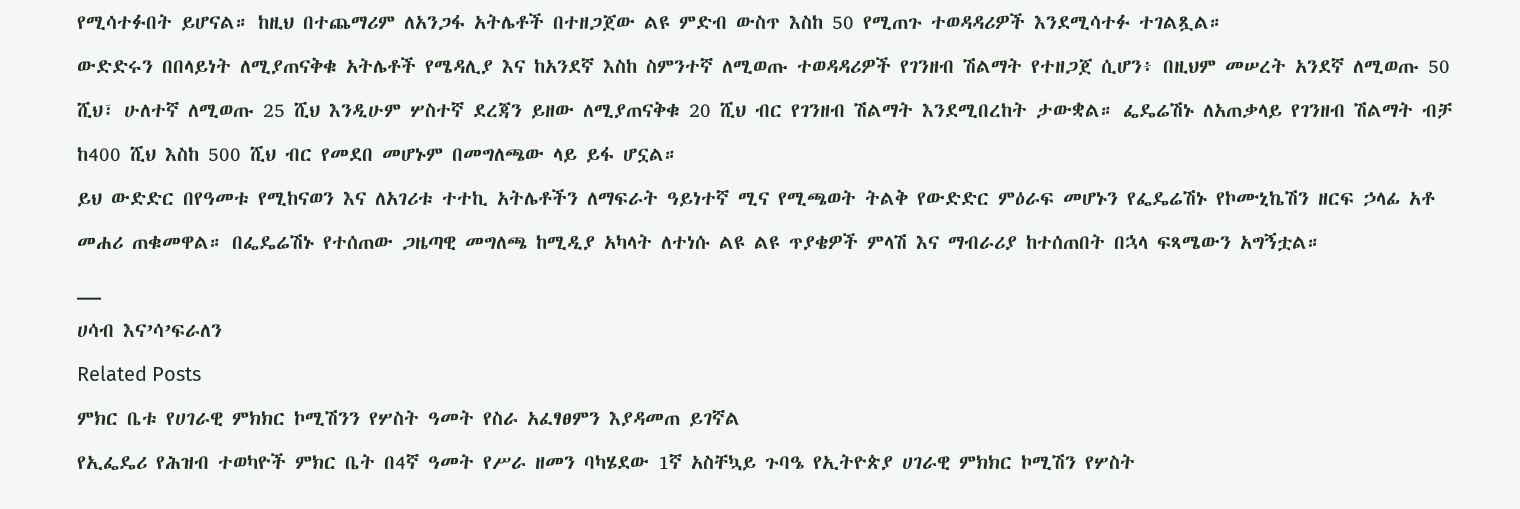የሚሳተፉበት ይሆናል። ከዚህ በተጨማሪም ለአንጋፋ አትሌቶች በተዘጋጀው ልዩ ምድብ ውስጥ እስከ 50 የሚጠጉ ተወዳዳሪዎች እንደሚሳተፉ ተገልጿል።
ውድድሩን በበላይነት ለሚያጠናቅቁ አትሌቶች የሜዳሊያ እና ከአንደኛ እስከ ስምንተኛ ለሚወጡ ተወዳዳሪዎች የገንዘብ ሽልማት የተዘጋጀ ሲሆን፥ በዚህም መሠረት አንደኛ ለሚወጡ 50 ሺህ፣ ሁለተኛ ለሚወጡ 25 ሺህ እንዲሁም ሦስተኛ ደረጃን ይዘው ለሚያጠናቅቁ 20 ሺህ ብር የገንዘብ ሽልማት እንደሚበረከት ታውቋል። ፌዴሬሽኑ ለአጠቃላይ የገንዘብ ሽልማት ብቻ ከ400 ሺህ እስከ 500 ሺህ ብር የመደበ መሆኑም በመግለጫው ላይ ይፋ ሆኗል።
ይህ ውድድር በየዓመቱ የሚከናወን እና ለአገሪቱ ተተኪ አትሌቶችን ለማፍራት ዓይነተኛ ሚና የሚጫወት ትልቅ የውድድር ምዕራፍ መሆኑን የፌዴሬሽኑ የኮሙኒኬሽን ዘርፍ ኃላፊ አቶ መሐሪ ጠቁመዋል። በፌዴሬሽኑ የተሰጠው ጋዜጣዊ መግለጫ ከሚዲያ አካላት ለተነሱ ልዩ ልዩ ጥያቄዎች ምላሽ እና ማብራሪያ ከተሰጠበት በኋላ ፍጻሜውን አግኝቷል።
__
ሀሳብ እና’ሳ’ፍራለን
Related Posts
ምክር ቤቱ የሀገራዊ ምክክር ኮሚሽንን የሦስት ዓመት የስራ አፈፃፀምን እያዳመጠ ይገኛል
የኢፌዴሪ የሕዝብ ተወካዮች ምክር ቤት በ4ኛ ዓመት የሥራ ዘመን ባካሄደው 1ኛ አስቸኳይ ጉባዔ የኢትዮጵያ ሀገራዊ ምክክር ኮሚሽን የሦስት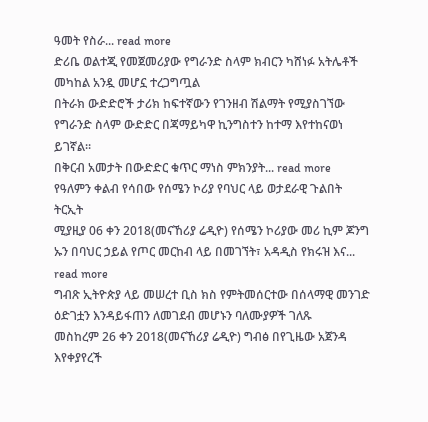ዓመት የስራ... read more
ድሪቤ ወልተጂ የመጀመሪያው የግራንድ ስላም ክብርን ካሸነፉ አትሌቶች መካከል አንዷ መሆኗ ተረጋግጧል
በትራክ ውድድሮች ታሪክ ከፍተኛውን የገንዘብ ሽልማት የሚያስገኘው የግራንድ ስላም ውድድር በጃማይካዋ ኪንግስተን ከተማ እየተከናወነ ይገኛል።
በቅርብ አመታት በውድድር ቁጥር ማነስ ምክንያት... read more
የዓለምን ቀልብ የሳበው የሰሜን ኮሪያ የባህር ላይ ወታደራዊ ጉልበት ትርኢት
ሚያዚያ 06 ቀን 2018(መናኸሪያ ሬዲዮ) የሰሜን ኮሪያው መሪ ኪም ጆንግ ኡን በባህር ኃይል የጦር መርከብ ላይ በመገኘት፣ አዳዲስ የክሩዝ እና... read more
ግብጽ ኢትዮጵያ ላይ መሠረተ ቢስ ክስ የምትመሰርተው በሰላማዊ መንገድ ዕድገቷን እንዳይፋጠን ለመገደብ መሆኑን ባለሙያዎች ገለጹ
መስከረም 26 ቀን 2018(መናኸሪያ ሬዲዮ) ግብፅ በየጊዜው አጀንዳ እየቀያየረች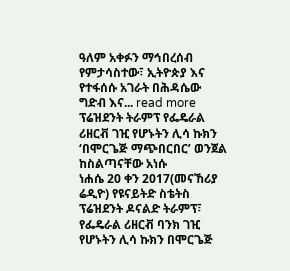ዓለም አቀፉን ማኅበረሰብ የምታሳስተው፣ ኢትዮጵያ እና የተፋሰሱ አገራት በሕዳሴው ግድብ እና... read more
ፕሬዝደንት ትራምፕ የፌዴራል ሪዘርቭ ገዢ የሆኑትን ሊሳ ኩክን ‘በሞርጌጅ ማጭበርበር’ ወንጀል ከስልጣናቸው አነሱ
ነሐሴ 20 ቀን 2017(መናኸሪያ ሬዲዮ) የዩናይትድ ስቴትስ ፕሬዝደንት ዶናልድ ትራምፕ፣ የፌዴራል ሪዘርቭ ባንክ ገዢ የሆኑትን ሊሳ ኩክን በሞርጌጅ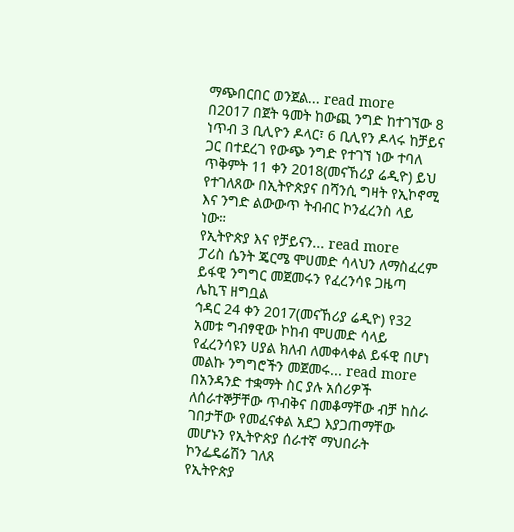ማጭበርበር ወንጀል... read more
በ2017 በጀት ዓመት ከውጪ ንግድ ከተገኘው 8 ነጥብ 3 ቢሊዮን ዶላር፣ 6 ቢሊየን ዶላሩ ከቻይና ጋር በተደረገ የውጭ ንግድ የተገኘ ነው ተባለ
ጥቅምት 11 ቀን 2018(መናኸሪያ ሬዲዮ) ይህ የተገለጸው በኢትዮጵያና በሻንሲ ግዛት የኢኮኖሚ እና ንግድ ልውውጥ ትብብር ኮንፈረንስ ላይ ነው።
የኢትዮጵያ እና የቻይናን... read more
ፓሪስ ሴንት ጄርሜ ሞሀመድ ሳላህን ለማስፈረም ይፋዊ ንግግር መጀመሩን የፈረንሳዩ ጋዜጣ ሌኪፕ ዘግቧል
ኅዳር 24 ቀን 2017(መናኸሪያ ሬዲዮ) የ32 አመቱ ግብፃዊው ኮከብ ሞሀመድ ሳላይ የፈረንሳዩን ሀያል ክለብ ለመቀላቀል ይፋዊ በሆነ መልኩ ንግግሮችን መጀመሩ... read more
በአንዳንድ ተቋማት ስር ያሉ አሰሪዎች ለሰራተኞቻቸው ጥብቅና በመቆማቸው ብቻ ከስራ ገበታቸው የመፈናቀል አደጋ እያጋጠማቸው መሆኑን የኢትዮጵያ ሰራተኛ ማህበራት ኮንፌዴሬሽን ገለጸ
የኢትዮጵያ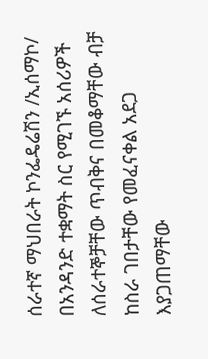ሰራተኛ ማህበራት ኮንፌዴሬሽን /ኢሰማኮ/ በአንዳንድ ተቋማት ስር የሚገኙ አሰሪዎች ለሰራተኞቻቸው ጥብቅና በመቆማቸው ብቻ ከስራ ገበታቸው የመፈናቀል አደጋ እያጋጠማቸው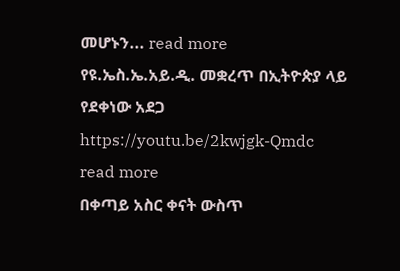መሆኑን... read more
የዩ.ኤስ.ኤ.አይ.ዲ. መቋረጥ በኢትዮጵያ ላይ የደቀነው አደጋ
https://youtu.be/2kwjgk-Qmdc
read more
በቀጣይ አስር ቀናት ውስጥ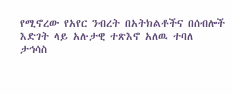የሚኖረው የአየር ንብረት በአትክልቶችና በሰብሎች እድገት ላይ አሉታዊ ተጽእኖ አለዉ ተባለ
ታኅሳስ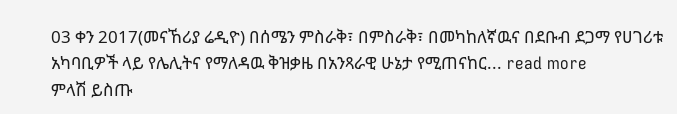03 ቀን 2017(መናኸሪያ ሬዲዮ) በሰሜን ምስራቅ፣ በምስራቅ፣ በመካከለኛዉና በደቡብ ደጋማ የሀገሪቱ አካባቢዎች ላይ የሌሊትና የማለዳዉ ቅዝቃዜ በአንጻራዊ ሁኔታ የሚጠናከር... read more
ምላሽ ይስጡ